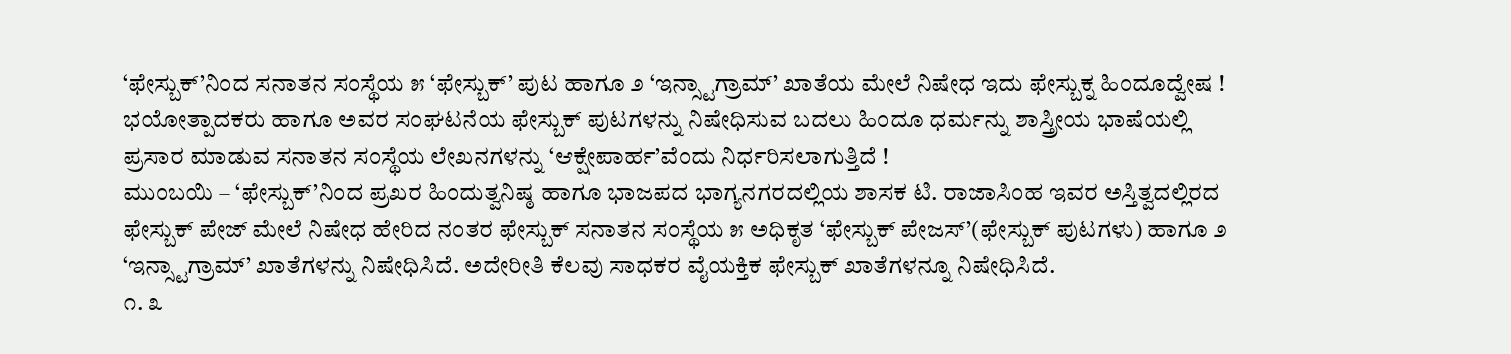‘ಫೇಸ್ಬುಕ್’ನಿಂದ ಸನಾತನ ಸಂಸ್ಥೆಯ ೫ ‘ಫೇಸ್ಬುಕ್’ ಪುಟ ಹಾಗೂ ೨ ‘ಇನ್ಸ್ಟಾಗ್ರಾಮ್’ ಖಾತೆಯ ಮೇಲೆ ನಿಷೇಧ ಇದು ಫೇಸ್ಬುಕ್ನ ಹಿಂದೂದ್ವೇಷ ! ಭಯೋತ್ಪಾದಕರು ಹಾಗೂ ಅವರ ಸಂಘಟನೆಯ ಫೇಸ್ಬುಕ್ ಪುಟಗಳನ್ನು ನಿಷೇಧಿಸುವ ಬದಲು ಹಿಂದೂ ಧರ್ಮನ್ನು ಶಾಸ್ತ್ರೀಯ ಭಾಷೆಯಲ್ಲಿ ಪ್ರಸಾರ ಮಾಡುವ ಸನಾತನ ಸಂಸ್ಥೆಯ ಲೇಖನಗಳನ್ನು ‘ಆಕ್ಷೇಪಾರ್ಹ’ವೆಂದು ನಿರ್ಧರಿಸಲಾಗುತ್ತಿದೆ !
ಮುಂಬಯಿ – ‘ಫೇಸ್ಬುಕ್’ನಿಂದ ಪ್ರಖರ ಹಿಂದುತ್ವನಿಷ್ಠ ಹಾಗೂ ಭಾಜಪದ ಭಾಗ್ಯನಗರದಲ್ಲಿಯ ಶಾಸಕ ಟಿ. ರಾಜಾಸಿಂಹ ಇವರ ಅಸ್ತಿತ್ವದಲ್ಲಿರದ ಫೇಸ್ಬುಕ್ ಪೇಜ್ ಮೇಲೆ ನಿಷೇಧ ಹೇರಿದ ನಂತರ ಫೇಸ್ಬುಕ್ ಸನಾತನ ಸಂಸ್ಥೆಯ ೫ ಅಧಿಕೃತ ‘ಫೇಸ್ಬುಕ್ ಪೇಜಸ್’(ಫೇಸ್ಬುಕ್ ಪುಟಗಳು) ಹಾಗೂ ೨ ‘ಇನ್ಸ್ಟಾಗ್ರಾಮ್’ ಖಾತೆಗಳನ್ನು ನಿಷೇಧಿಸಿದೆ. ಅದೇರೀತಿ ಕೆಲವು ಸಾಧಕರ ವೈಯಕ್ತಿಕ ಫೇಸ್ಬುಕ್ ಖಾತೆಗಳನ್ನೂ ನಿಷೇಧಿಸಿದೆ.
೧. ೩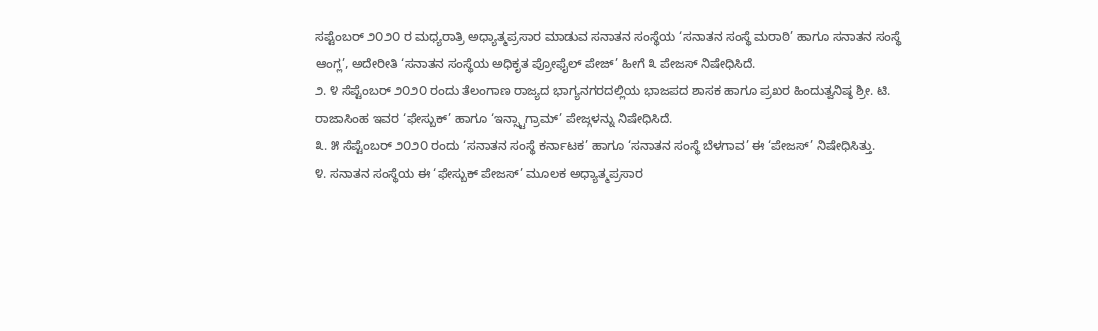ಸಪ್ಟೆಂಬರ್ ೨೦೨೦ ರ ಮಧ್ಯರಾತ್ರಿ ಅಧ್ಯಾತ್ಮಪ್ರಸಾರ ಮಾಡುವ ಸನಾತನ ಸಂಸ್ಥೆಯ ‘ಸನಾತನ ಸಂಸ್ಥೆ ಮರಾಠಿ’ ಹಾಗೂ ಸನಾತನ ಸಂಸ್ಥೆ ಆಂಗ್ಲ’, ಅದೇರೀತಿ ‘ಸನಾತನ ಸಂಸ್ಥೆಯ ಅಧಿಕೃತ ಪ್ರೋಫೈಲ್ ಪೇಜ್’ ಹೀಗೆ ೩ ಪೇಜಸ್ ನಿಷೇಧಿಸಿದೆ.
೨. ೪ ಸೆಪ್ಟೆಂಬರ್ ೨೦೨೦ ರಂದು ತೆಲಂಗಾಣ ರಾಜ್ಯದ ಭಾಗ್ಯನಗರದಲ್ಲಿಯ ಭಾಜಪದ ಶಾಸಕ ಹಾಗೂ ಪ್ರಖರ ಹಿಂದುತ್ವನಿಷ್ಠ ಶ್ರೀ. ಟಿ. ರಾಜಾಸಿಂಹ ಇವರ ‘ಫೇಸ್ಬುಕ್’ ಹಾಗೂ ‘ಇನ್ಸ್ಟಾಗ್ರಾಮ್’ ಪೇಜ್ಗಳನ್ನು ನಿಷೇಧಿಸಿದೆ.
೩. ೫ ಸೆಪ್ಟೆಂಬರ್ ೨೦೨೦ ರಂದು ‘ಸನಾತನ ಸಂಸ್ಥೆ ಕರ್ನಾಟಕ’ ಹಾಗೂ ‘ಸನಾತನ ಸಂಸ್ಥೆ ಬೆಳಗಾವ’ ಈ ‘ಪೇಜಸ್’ ನಿಷೇಧಿಸಿತ್ತು.
೪. ಸನಾತನ ಸಂಸ್ಥೆಯ ಈ ‘ಫೇಸ್ಬುಕ್ ಪೇಜಸ್’ ಮೂಲಕ ಅಧ್ಯಾತ್ಮಪ್ರಸಾರ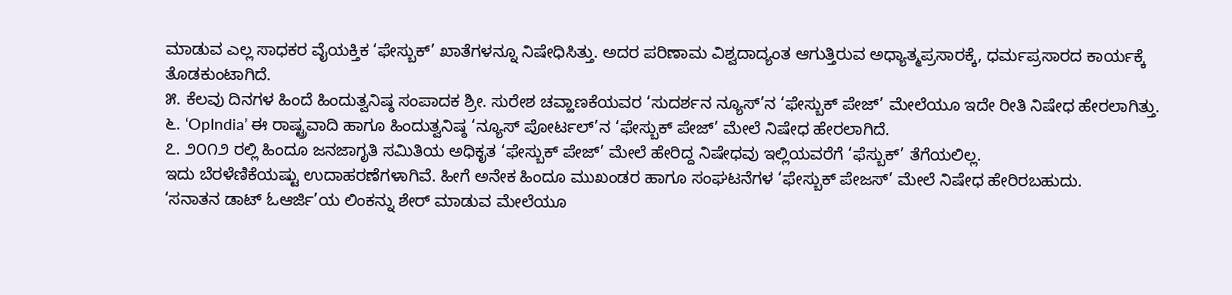ಮಾಡುವ ಎಲ್ಲ ಸಾಧಕರ ವೈಯಕ್ತಿಕ ‘ಫೇಸ್ಬುಕ್’ ಖಾತೆಗಳನ್ನೂ ನಿಷೇಧಿಸಿತ್ತು. ಅದರ ಪರಿಣಾಮ ವಿಶ್ವದಾದ್ಯಂತ ಆಗುತ್ತಿರುವ ಅಧ್ಯಾತ್ಮಪ್ರಸಾರಕ್ಕೆ, ಧರ್ಮಪ್ರಸಾರದ ಕಾರ್ಯಕ್ಕೆ ತೊಡಕುಂಟಾಗಿದೆ.
೫. ಕೆಲವು ದಿನಗಳ ಹಿಂದೆ ಹಿಂದುತ್ವನಿಷ್ಠ ಸಂಪಾದಕ ಶ್ರೀ. ಸುರೇಶ ಚವ್ಹಾಣಕೆಯವರ ‘ಸುದರ್ಶನ ನ್ಯೂಸ್’ನ ‘ಫೇಸ್ಬುಕ್ ಪೇಜ್’ ಮೇಲೆಯೂ ಇದೇ ರೀತಿ ನಿಷೇಧ ಹೇರಲಾಗಿತ್ತು.
೬. ‘OpIndia’ ಈ ರಾಷ್ಟ್ರವಾದಿ ಹಾಗೂ ಹಿಂದುತ್ವನಿಷ್ಠ ‘ನ್ಯೂಸ್ ಪೋರ್ಟಲ್’ನ ‘ಫೇಸ್ಬುಕ್ ಪೇಜ್’ ಮೇಲೆ ನಿಷೇಧ ಹೇರಲಾಗಿದೆ.
೭. ೨೦೧೨ ರಲ್ಲಿ ಹಿಂದೂ ಜನಜಾಗೃತಿ ಸಮಿತಿಯ ಅಧಿಕೃತ ‘ಫೇಸ್ಬುಕ್ ಪೇಜ್’ ಮೇಲೆ ಹೇರಿದ್ದ ನಿಷೇಧವು ಇಲ್ಲಿಯವರೆಗೆ ‘ಫೆಸ್ಬುಕ್’ ತೆಗೆಯಲಿಲ್ಲ.
ಇದು ಬೆರಳೆಣಿಕೆಯಷ್ಟು ಉದಾಹರಣೆಗಳಾಗಿವೆ. ಹೀಗೆ ಅನೇಕ ಹಿಂದೂ ಮುಖಂಡರ ಹಾಗೂ ಸಂಘಟನೆಗಳ ‘ಫೇಸ್ಬುಕ್ ಪೇಜಸ್’ ಮೇಲೆ ನಿಷೇಧ ಹೇರಿರಬಹುದು.
‘ಸನಾತನ ಡಾಟ್ ಓಆರ್ಜಿ’ಯ ಲಿಂಕನ್ನು ಶೇರ್ ಮಾಡುವ ಮೇಲೆಯೂ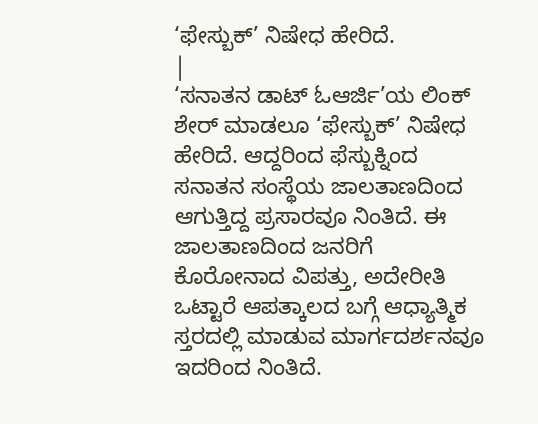‘ಫೇಸ್ಬುಕ್’ ನಿಷೇಧ ಹೇರಿದೆ.
|
‘ಸನಾತನ ಡಾಟ್ ಓಆರ್ಜಿ’ಯ ಲಿಂಕ್ ಶೇರ್ ಮಾಡಲೂ ‘ಫೇಸ್ಬುಕ್’ ನಿಷೇಧ ಹೇರಿದೆ. ಆದ್ದರಿಂದ ಫೆಸ್ಬುಕ್ನಿಂದ ಸನಾತನ ಸಂಸ್ಥೆಯ ಜಾಲತಾಣದಿಂದ ಆಗುತ್ತಿದ್ದ ಪ್ರಸಾರವೂ ನಿಂತಿದೆ. ಈ ಜಾಲತಾಣದಿಂದ ಜನರಿಗೆ ಕೊರೋನಾದ ವಿಪತ್ತು, ಅದೇರೀತಿ ಒಟ್ಟಾರೆ ಆಪತ್ಕಾಲದ ಬಗ್ಗೆ ಆಧ್ಯಾತ್ಮಿಕ ಸ್ತರದಲ್ಲಿ ಮಾಡುವ ಮಾರ್ಗದರ್ಶನವೂ ಇದರಿಂದ ನಿಂತಿದೆ.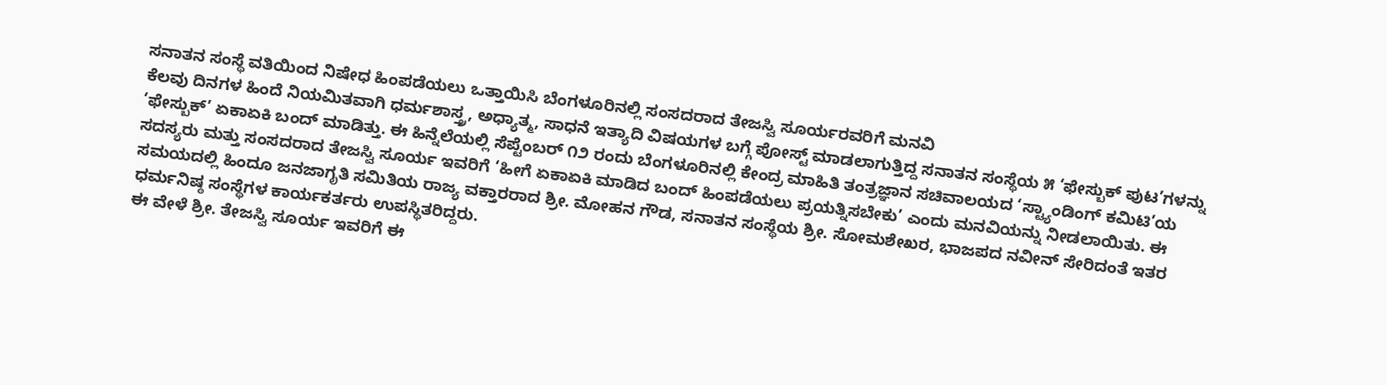ಸನಾತನ ಸಂಸ್ಥೆ ವತಿಯಿಂದ ನಿಷೇಧ ಹಿಂಪಡೆಯಲು ಒತ್ತಾಯಿಸಿ ಬೆಂಗಳೂರಿನಲ್ಲಿ ಸಂಸದರಾದ ತೇಜಸ್ವಿ ಸೂರ್ಯರವರಿಗೆ ಮನವಿ
ಕೆಲವು ದಿನಗಳ ಹಿಂದೆ ನಿಯಮಿತವಾಗಿ ಧರ್ಮಶಾಸ್ತ್ರ, ಅಧ್ಯಾತ್ಮ, ಸಾಧನೆ ಇತ್ಯಾದಿ ವಿಷಯಗಳ ಬಗ್ಗೆ ಪೋಸ್ಟ್ ಮಾಡಲಾಗುತ್ತಿದ್ದ ಸನಾತನ ಸಂಸ್ಥೆಯ ೫ ‘ಫೇಸ್ಬುಕ್ ಪುಟ’ಗಳನ್ನು ‘ಫೇಸ್ಬುಕ್’ ಏಕಾಏಕಿ ಬಂದ್ ಮಾಡಿತ್ತು. ಈ ಹಿನ್ನೆಲೆಯಲ್ಲಿ ಸೆಪ್ಟೆಂಬರ್ ೧೨ ರಂದು ಬೆಂಗಳೂರಿನಲ್ಲಿ ಕೇಂದ್ರ ಮಾಹಿತಿ ತಂತ್ರಜ್ಞಾನ ಸಚಿವಾಲಯದ ‘ಸ್ಟ್ಯಾಂಡಿಂಗ್ ಕಮಿಟಿ’ಯ ಸದಸ್ಯರು ಮತ್ತು ಸಂಸದರಾದ ತೇಜಸ್ವಿ ಸೂರ್ಯ ಇವರಿಗೆ ‘ಹೀಗೆ ಏಕಾಏಕಿ ಮಾಡಿದ ಬಂದ್ ಹಿಂಪಡೆಯಲು ಪ್ರಯತ್ನಿಸಬೇಕು’ ಎಂದು ಮನವಿಯನ್ನು ನೀಡಲಾಯಿತು. ಈ ಸಮಯದಲ್ಲಿ ಹಿಂದೂ ಜನಜಾಗೃತಿ ಸಮಿತಿಯ ರಾಜ್ಯ ವಕ್ತಾರರಾದ ಶ್ರೀ. ಮೋಹನ ಗೌಡ, ಸನಾತನ ಸಂಸ್ಥೆಯ ಶ್ರೀ. ಸೋಮಶೇಖರ, ಭಾಜಪದ ನವೀನ್ ಸೇರಿದಂತೆ ಇತರ ಧರ್ಮನಿಷ್ಠ ಸಂಸ್ಥೆಗಳ ಕಾರ್ಯಕರ್ತರು ಉಪಸ್ಥಿತರಿದ್ದರು.
ಈ ವೇಳೆ ಶ್ರೀ. ತೇಜಸ್ವಿ ಸೂರ್ಯ ಇವರಿಗೆ ಈ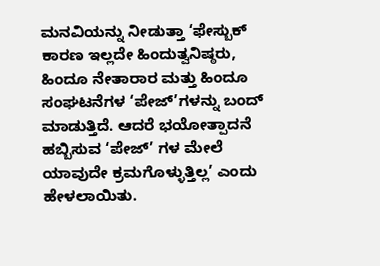ಮನವಿಯನ್ನು ನೀಡುತ್ತಾ ‘ಫೇಸ್ಬುಕ್ ಕಾರಣ ಇಲ್ಲದೇ ಹಿಂದುತ್ವನಿಷ್ಠರು, ಹಿಂದೂ ನೇತಾರಾರ ಮತ್ತು ಹಿಂದೂ ಸಂಘಟನೆಗಳ ‘ಪೇಜ್’ಗಳನ್ನು ಬಂದ್ ಮಾಡುತ್ತಿದೆ. ಆದರೆ ಭಯೋತ್ಪಾದನೆ ಹಬ್ಬಿಸುವ ‘ಪೇಜ್’ ಗಳ ಮೇಲೆ ಯಾವುದೇ ಕ್ರಮಗೊಳ್ಳುತ್ತಿಲ್ಲ’ ಎಂದು ಹೇಳಲಾಯಿತು.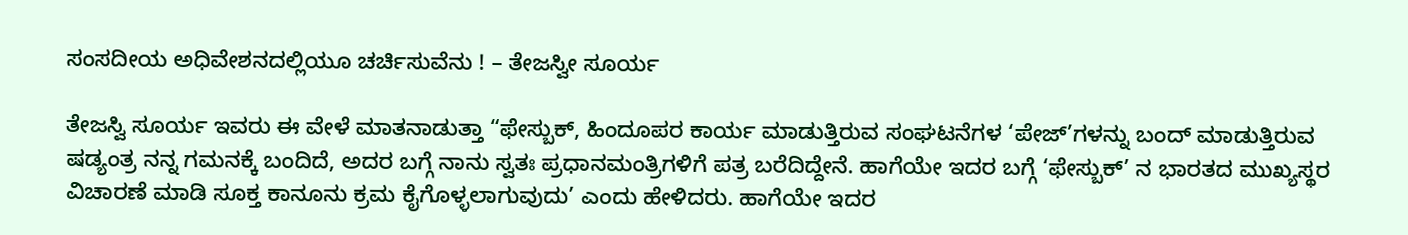ಸಂಸದೀಯ ಅಧಿವೇಶನದಲ್ಲಿಯೂ ಚರ್ಚಿಸುವೆನು ! – ತೇಜಸ್ವೀ ಸೂರ್ಯ

ತೇಜಸ್ವಿ ಸೂರ್ಯ ಇವರು ಈ ವೇಳೆ ಮಾತನಾಡುತ್ತಾ “ಫೇಸ್ಬುಕ್, ಹಿಂದೂಪರ ಕಾರ್ಯ ಮಾಡುತ್ತಿರುವ ಸಂಘಟನೆಗಳ ‘ಪೇಜ್’ಗಳನ್ನು ಬಂದ್ ಮಾಡುತ್ತಿರುವ ಷಡ್ಯಂತ್ರ ನನ್ನ ಗಮನಕ್ಕೆ ಬಂದಿದೆ, ಅದರ ಬಗ್ಗೆ ನಾನು ಸ್ವತಃ ಪ್ರಧಾನಮಂತ್ರಿಗಳಿಗೆ ಪತ್ರ ಬರೆದಿದ್ದೇನೆ. ಹಾಗೆಯೇ ಇದರ ಬಗ್ಗೆ ‘ಫೇಸ್ಬುಕ್’ ನ ಭಾರತದ ಮುಖ್ಯಸ್ಥರ ವಿಚಾರಣೆ ಮಾಡಿ ಸೂಕ್ತ ಕಾನೂನು ಕ್ರಮ ಕೈಗೊಳ್ಳಲಾಗುವುದು’ ಎಂದು ಹೇಳಿದರು. ಹಾಗೆಯೇ ಇದರ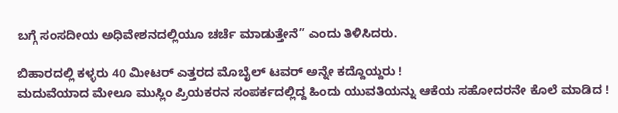ಬಗ್ಗೆ ಸಂಸದೀಯ ಅಧಿವೇಶನದಲ್ಲಿಯೂ ಚರ್ಚೆ ಮಾಡುತ್ತೇನೆ” ಎಂದು ತಿಳಿಸಿದರು.

ಬಿಹಾರದಲ್ಲಿ ಕಳ್ಳರು 40 ಮೀಟರ್ ಎತ್ತರದ ಮೊಬೈಲ್ ಟವರ್ ಅನ್ನೇ ಕದ್ದೊಯ್ದರು !
ಮದುವೆಯಾದ ಮೇಲೂ ಮುಸ್ಲಿಂ ಪ್ರಿಯಕರನ ಸಂಪರ್ಕದಲ್ಲಿದ್ದ ಹಿಂದು ಯುವತಿಯನ್ನು ಆಕೆಯ ಸಹೋದರನೇ ಕೊಲೆ ಮಾಡಿದ !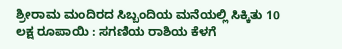ಶ್ರೀರಾಮ ಮಂದಿರದ ಸಿಬ್ಬಂದಿಯ ಮನೆಯಲ್ಲಿ ಸಿಕ್ಕಿತು 10 ಲಕ್ಷ ರೂಪಾಯಿ : ಸಗಣಿಯ ರಾಶಿಯ ಕೆಳಗೆ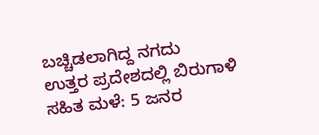ಬಚ್ಚಿಡಲಾಗಿದ್ದ ನಗದು
ಉತ್ತರ ಪ್ರದೇಶದಲ್ಲಿ ಬಿರುಗಾಳಿ ಸಹಿತ ಮಳೆ: 5 ಜನರ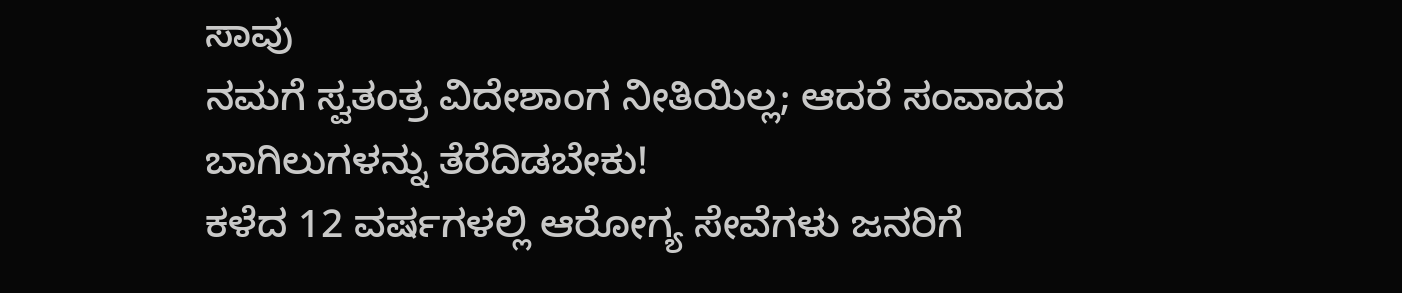ಸಾವು
ನಮಗೆ ಸ್ವತಂತ್ರ ವಿದೇಶಾಂಗ ನೀತಿಯಿಲ್ಲ; ಆದರೆ ಸಂವಾದದ ಬಾಗಿಲುಗಳನ್ನು ತೆರೆದಿಡಬೇಕು!
ಕಳೆದ 12 ವರ್ಷಗಳಲ್ಲಿ ಆರೋಗ್ಯ ಸೇವೆಗಳು ಜನರಿಗೆ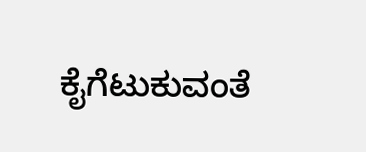ಕೈಗೆಟುಕುವಂತೆ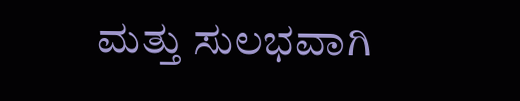ಮತ್ತು ಸುಲಭವಾಗಿ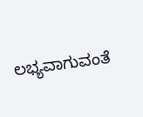ಲಭ್ಯವಾಗುವಂತೆ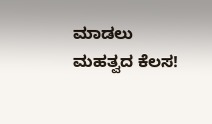ಮಾಡಲು ಮಹತ್ವದ ಕೆಲಸ!